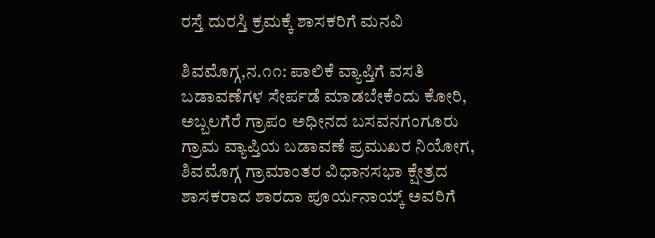ರಸ್ತೆ ದುರಸ್ತಿ ಕ್ರಮಕ್ಕೆ ಶಾಸಕರಿಗೆ ಮನವಿ

ಶಿವಮೊಗ್ಗ,ನ.೧೧: ಪಾಲಿಕೆ ವ್ಯಾಪ್ತಿಗೆ ವಸತಿ ಬಡಾವಣೆಗಳ ಸೇರ್ಪಡೆ ಮಾಡಬೇಕೆಂದು ಕೋರಿ, ಅಬ್ಬಲಗೆರೆ ಗ್ರಾಪಂ ಅಧೀನದ ಬಸವನಗಂಗೂರು ಗ್ರಾಮ ವ್ಯಾಪ್ತಿಯ ಬಡಾವಣೆ ಪ್ರಮುಖರ ನಿಯೋಗ, ಶಿವಮೊಗ್ಗ ಗ್ರಾಮಾಂತರ ವಿಧಾನಸಭಾ ಕ್ಷೇತ್ರದ ಶಾಸಕರಾದ ಶಾರದಾ ಪೂರ್ಯನಾಯ್ಕ್ ಅವರಿಗೆ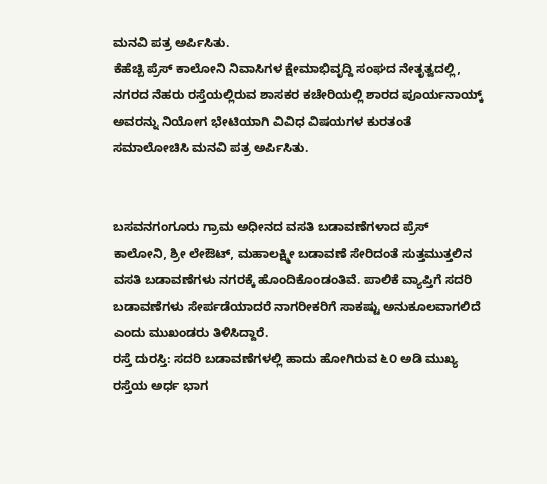ಮನವಿ ಪತ್ರ ಅರ್ಪಿಸಿತು.
ಕೆಹೆಚ್ಬಿ ಪ್ರೆಸ್ ಕಾಲೋನಿ ನಿವಾಸಿಗಳ ಕ್ಷೇಮಾಭಿವೃದ್ದಿ ಸಂಘದ ನೇತೃತ್ವದಲ್ಲಿ, ನಗರದ ನೆಹರು ರಸ್ತೆಯಲ್ಲಿರುವ ಶಾಸಕರ ಕಚೇರಿಯಲ್ಲಿ ಶಾರದ ಪೂರ್ಯನಾಯ್ಕ್ ಅವರನ್ನು ನಿಯೋಗ ಭೇಟಿಯಾಗಿ ವಿವಿಧ ವಿಷಯಗಳ ಕುರತಂತೆ ಸಮಾಲೋಚಿಸಿ ಮನವಿ ಪತ್ರ ಅರ್ಪಿಸಿತು.


ಬಸವನಗಂಗೂರು ಗ್ರಾಮ ಅಧೀನದ ವಸತಿ ಬಡಾವಣೆಗಳಾದ ಪ್ರೆಸ್ ಕಾಲೋನಿ, ಶ್ರೀ ಲೇಔಟ್, ಮಹಾಲಕ್ಷ್ಮೀ ಬಡಾವಣೆ ಸೇರಿದಂತೆ ಸುತ್ತಮುತ್ತಲಿನ ವಸತಿ ಬಡಾವಣೆಗಳು ನಗರಕ್ಕೆ ಹೊಂದಿಕೊಂಡಂತಿವೆ. ಪಾಲಿಕೆ ವ್ಯಾಪ್ತಿಗೆ ಸದರಿ ಬಡಾವಣೆಗಳು ಸೇರ್ಪಡೆಯಾದರೆ ನಾಗರೀಕರಿಗೆ ಸಾಕಷ್ಟು ಅನುಕೂಲವಾಗಲಿದೆ ಎಂದು ಮುಖಂಡರು ತಿಳಿಸಿದ್ದಾರೆ.
ರಸ್ತೆ ದುರಸ್ತಿ: ಸದರಿ ಬಡಾವಣೆಗಳಲ್ಲಿ ಹಾದು ಹೋಗಿರುವ ೬೦ ಅಡಿ ಮುಖ್ಯ ರಸ್ತೆಯ ಅರ್ಧ ಭಾಗ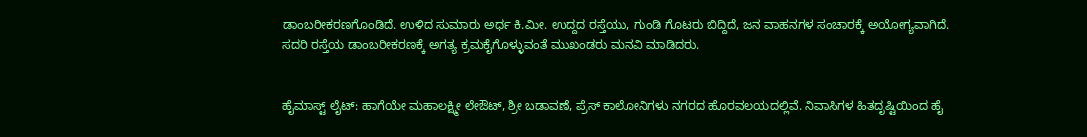ಡಾಂಬರೀಕರಣಗೊಂಡಿದೆ. ಉಳಿದ ಸುಮಾರು ಅರ್ಧ ಕಿ.ಮೀ. ಉದ್ದದ ರಸ್ತೆಯು, ಗುಂಡಿ ಗೊಟರು ಬಿದ್ದಿದೆ, ಜನ ವಾಹನಗಳ ಸಂಚಾರಕ್ಕೆ ಅಯೋಗ್ಯವಾಗಿದೆ. ಸದರಿ ರಸ್ತೆಯ ಡಾಂಬರೀಕರಣಕ್ಕೆ ಅಗತ್ಯ ಕ್ರಮಕೈಗೊಳ್ಳುವಂತೆ ಮುಖಂಡರು ಮನವಿ ಮಾಡಿದರು.


ಹೈಮಾಸ್ಟ್ ಲೈಟ್: ಹಾಗೆಯೇ ಮಹಾಲಕ್ಷ್ಮೀ ಲೇಔಟ್, ಶ್ರೀ ಬಡಾವಣೆ, ಪ್ರೆಸ್ ಕಾಲೋನಿಗಳು ನಗರದ ಹೊರವಲಯದಲ್ಲಿವೆ. ನಿವಾಸಿಗಳ ಹಿತದೃಷ್ಟಿಯಿಂದ ಹೈ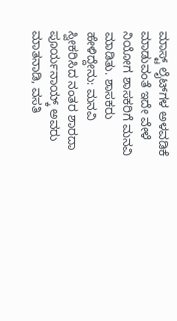ಮಾಸ್ಟ್ ಲೈಟ್‌ಗಳ ಅಳವಡಿಕೆ ಮಾಡುವಂತೆ ಇದೇ ವೇಳೆ ನಿಯೋಗ ಶಾಸಕರಿಗೆ ಮನವಿ ಮಾಡಿತು. ಶಾಸಕರು ಹೇಳಿದ್ದೇನು: ಮನವಿ ಸ್ವೀಕರಿಸಿದ ನಂತರ ಶಾರದಾ ಪೂರ್ಯನಾಯ್ಕ್ ಅವರು ಮಾತನಾಡಿ, ವಸತಿ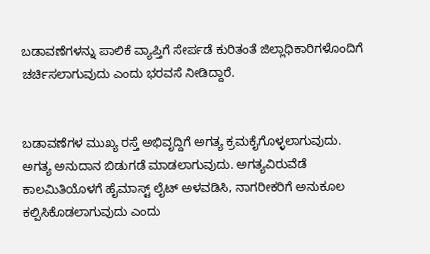ಬಡಾವಣೆಗಳನ್ನು ಪಾಲಿಕೆ ವ್ಯಾಪ್ತಿಗೆ ಸೇರ್ಪಡೆ ಕುರಿತಂತೆ ಜಿಲ್ಲಾಧಿಕಾರಿಗಳೊಂದಿಗೆ ಚರ್ಚಿಸಲಾಗುವುದು ಎಂದು ಭರವಸೆ ನೀಡಿದ್ದಾರೆ.


ಬಡಾವಣೆಗಳ ಮುಖ್ಯ ರಸ್ತೆ ಅಭಿವೃದ್ದಿಗೆ ಅಗತ್ಯ ಕ್ರಮಕೈಗೊಳ್ಳಲಾಗುವುದು. ಅಗತ್ಯ ಅನುದಾನ ಬಿಡುಗಡೆ ಮಾಡಲಾಗುವುದು. ಅಗತ್ಯವಿರುವೆಡೆ ಕಾಲಮಿತಿಯೊಳಗೆ ಹೈಮಾಸ್ಟ್ ಲೈಟ್ ಅಳವಡಿಸಿ, ನಾಗರೀಕರಿಗೆ ಅನುಕೂಲ ಕಲ್ಪಿಸಿಕೊಡಲಾಗುವುದು ಎಂದು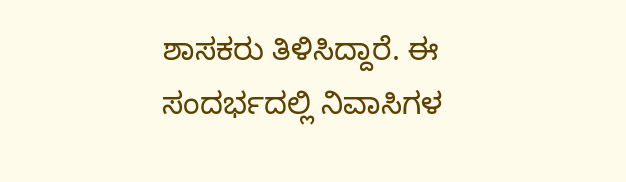ಶಾಸಕರು ತಿಳಿಸಿದ್ದಾರೆ. ಈ ಸಂದರ್ಭದಲ್ಲಿ ನಿವಾಸಿಗಳ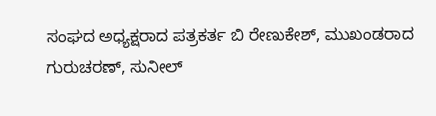ಸಂಘದ ಅಧ್ಯಕ್ಷರಾದ ಪತ್ರಕರ್ತ ಬಿ ರೇಣುಕೇಶ್, ಮುಖಂಡರಾದ ಗುರುಚರಣ್, ಸುನೀಲ್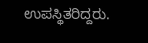ಉಪಸ್ಥಿತರಿದ್ದರು.